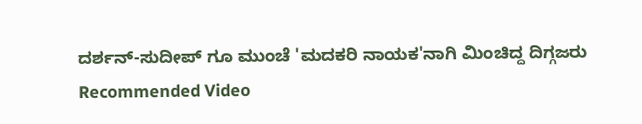ದರ್ಶನ್-ಸುದೀಪ್ ಗೂ ಮುಂಚೆ 'ಮದಕರಿ ನಾಯಕ'ನಾಗಿ ಮಿಂಚಿದ್ದ ದಿಗ್ಗಜರು
Recommended Video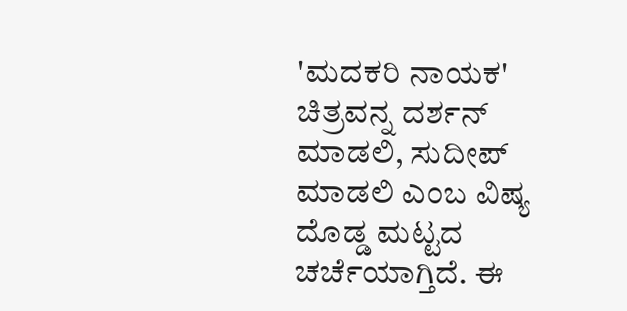'ಮದಕರಿ ನಾಯಕ' ಚಿತ್ರವನ್ನ ದರ್ಶನ್ ಮಾಡಲಿ, ಸುದೀಪ್ ಮಾಡಲಿ ಎಂಬ ವಿಷ್ಯ ದೊಡ್ಡ ಮಟ್ಟದ ಚರ್ಚೆಯಾಗ್ತಿದೆ. ಈ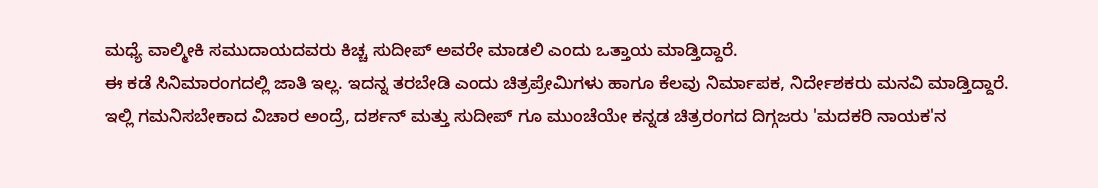ಮಧ್ಯೆ ವಾಲ್ಮೀಕಿ ಸಮುದಾಯದವರು ಕಿಚ್ಚ ಸುದೀಪ್ ಅವರೇ ಮಾಡಲಿ ಎಂದು ಒತ್ತಾಯ ಮಾಡ್ತಿದ್ದಾರೆ.
ಈ ಕಡೆ ಸಿನಿಮಾರಂಗದಲ್ಲಿ ಜಾತಿ ಇಲ್ಲ. ಇದನ್ನ ತರಬೇಡಿ ಎಂದು ಚಿತ್ರಪ್ರೇಮಿಗಳು ಹಾಗೂ ಕೆಲವು ನಿರ್ಮಾಪಕ, ನಿರ್ದೇಶಕರು ಮನವಿ ಮಾಡ್ತಿದ್ದಾರೆ.
ಇಲ್ಲಿ ಗಮನಿಸಬೇಕಾದ ವಿಚಾರ ಅಂದ್ರೆ, ದರ್ಶನ್ ಮತ್ತು ಸುದೀಪ್ ಗೂ ಮುಂಚೆಯೇ ಕನ್ನಡ ಚಿತ್ರರಂಗದ ದಿಗ್ಗಜರು 'ಮದಕರಿ ನಾಯಕ'ನ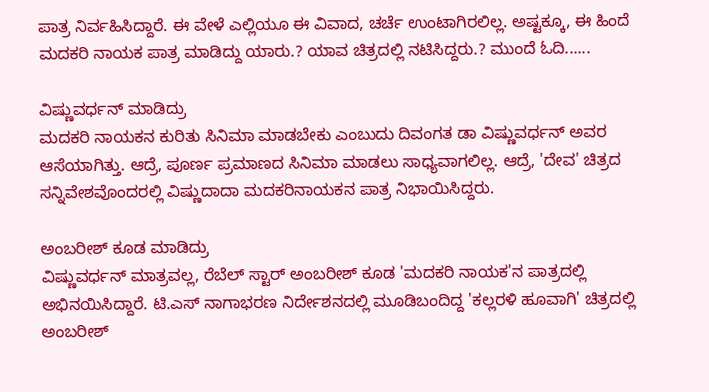ಪಾತ್ರ ನಿರ್ವಹಿಸಿದ್ದಾರೆ. ಈ ವೇಳೆ ಎಲ್ಲಿಯೂ ಈ ವಿವಾದ, ಚರ್ಚೆ ಉಂಟಾಗಿರಲಿಲ್ಲ. ಅಷ್ಟಕ್ಕೂ, ಈ ಹಿಂದೆ ಮದಕರಿ ನಾಯಕ ಪಾತ್ರ ಮಾಡಿದ್ದು ಯಾರು.? ಯಾವ ಚಿತ್ರದಲ್ಲಿ ನಟಿಸಿದ್ದರು.? ಮುಂದೆ ಓದಿ......

ವಿಷ್ಣುವರ್ಧನ್ ಮಾಡಿದ್ರು
ಮದಕರಿ ನಾಯಕನ ಕುರಿತು ಸಿನಿಮಾ ಮಾಡಬೇಕು ಎಂಬುದು ದಿವಂಗತ ಡಾ ವಿಷ್ಣುವರ್ಧನ್ ಅವರ ಆಸೆಯಾಗಿತ್ತು. ಆದ್ರೆ, ಪೂರ್ಣ ಪ್ರಮಾಣದ ಸಿನಿಮಾ ಮಾಡಲು ಸಾಧ್ಯವಾಗಲಿಲ್ಲ. ಆದ್ರೆ, 'ದೇವ' ಚಿತ್ರದ ಸನ್ನಿವೇಶವೊಂದರಲ್ಲಿ ವಿಷ್ಣುದಾದಾ ಮದಕರಿನಾಯಕನ ಪಾತ್ರ ನಿಭಾಯಿಸಿದ್ದರು.

ಅಂಬರೀಶ್ ಕೂಡ ಮಾಡಿದ್ರು
ವಿಷ್ಣುವರ್ಧನ್ ಮಾತ್ರವಲ್ಲ, ರೆಬೆಲ್ ಸ್ಟಾರ್ ಅಂಬರೀಶ್ ಕೂಡ 'ಮದಕರಿ ನಾಯಕ'ನ ಪಾತ್ರದಲ್ಲಿ ಅಭಿನಯಿಸಿದ್ದಾರೆ. ಟಿ.ಎಸ್ ನಾಗಾಭರಣ ನಿರ್ದೇಶನದಲ್ಲಿ ಮೂಡಿಬಂದಿದ್ದ 'ಕಲ್ಲರಳಿ ಹೂವಾಗಿ' ಚಿತ್ರದಲ್ಲಿ ಅಂಬರೀಶ್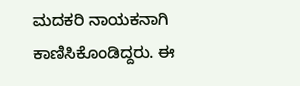ಮದಕರಿ ನಾಯಕನಾಗಿ ಕಾಣಿಸಿಕೊಂಡಿದ್ದರು. ಈ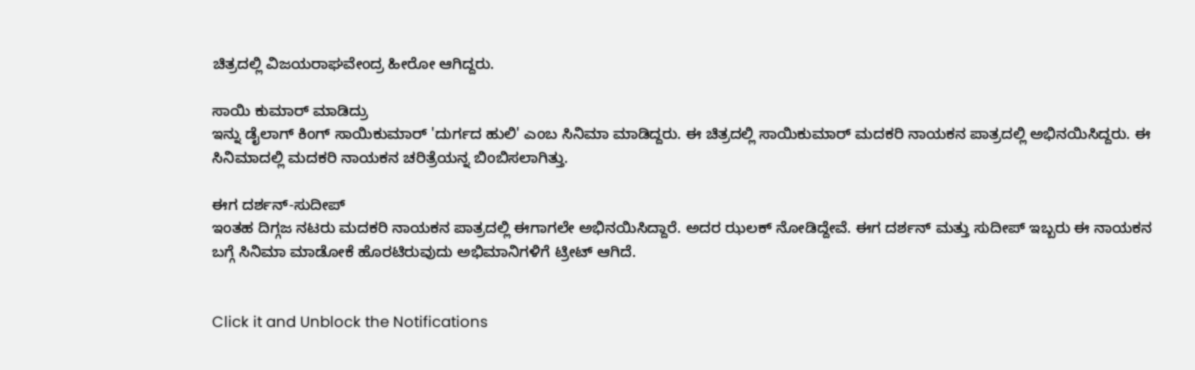ಚಿತ್ರದಲ್ಲಿ ವಿಜಯರಾಘವೇಂದ್ರ ಹೀರೋ ಆಗಿದ್ದರು.

ಸಾಯಿ ಕುಮಾರ್ ಮಾಡಿದ್ರು
ಇನ್ನು ಡೈಲಾಗ್ ಕಿಂಗ್ ಸಾಯಿಕುಮಾರ್ 'ದುರ್ಗದ ಹುಲಿ' ಎಂಬ ಸಿನಿಮಾ ಮಾಡಿದ್ದರು. ಈ ಚಿತ್ರದಲ್ಲಿ ಸಾಯಿಕುಮಾರ್ ಮದಕರಿ ನಾಯಕನ ಪಾತ್ರದಲ್ಲಿ ಅಭಿನಯಿಸಿದ್ದರು. ಈ ಸಿನಿಮಾದಲ್ಲಿ ಮದಕರಿ ನಾಯಕನ ಚರಿತ್ರೆಯನ್ನ ಬಿಂಬಿಸಲಾಗಿತ್ತು.

ಈಗ ದರ್ಶನ್-ಸುದೀಪ್
ಇಂತಹ ದಿಗ್ಗಜ ನಟರು ಮದಕರಿ ನಾಯಕನ ಪಾತ್ರದಲ್ಲಿ ಈಗಾಗಲೇ ಅಭಿನಯಿಸಿದ್ದಾರೆ. ಅದರ ಝಲಕ್ ನೋಡಿದ್ದೇವೆ. ಈಗ ದರ್ಶನ್ ಮತ್ತು ಸುದೀಪ್ ಇಬ್ಬರು ಈ ನಾಯಕನ ಬಗ್ಗೆ ಸಿನಿಮಾ ಮಾಡೋಕೆ ಹೊರಟಿರುವುದು ಅಭಿಮಾನಿಗಳಿಗೆ ಟ್ರೀಟ್ ಆಗಿದೆ.


Click it and Unblock the Notifications